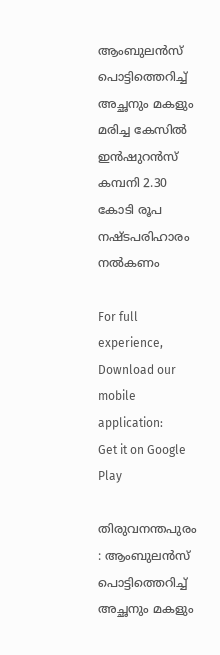ആംബുലന്‍സ് പൊട്ടിത്തെറിച്ച്‌ അച്ഛനും മകളും മരിച്ച കേസില്‍ ഇന്‍ഷുറന്‍സ് കമ്പനി 2.30 കോടി രൂപ നഷ്ടപരിഹാരം നല്‍കണം

For full experience, Download our mobile application:
Get it on Google Play

തിരുവനന്തപുരം : ആംബുലന്‍സ് പൊട്ടിത്തെറിച്ച്‌ അച്ഛനും മകളും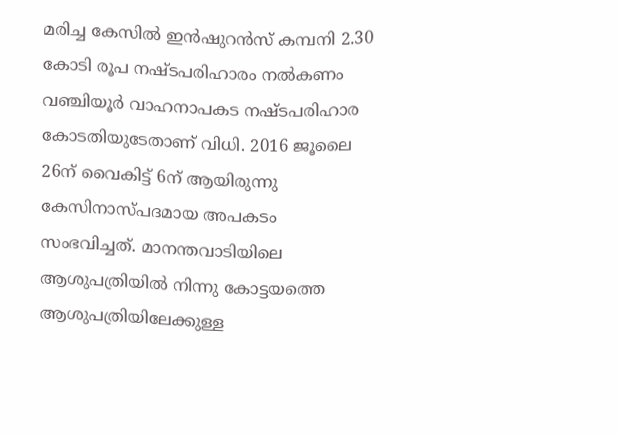മരിച്ച കേസില്‍ ഇന്‍ഷുറന്‍സ് കമ്പനി 2.30 കോടി രൂപ നഷ്ടപരിഹാരം നല്‍കണം വഞ്ചിയൂര്‍ വാഹനാപകട നഷ്ടപരിഹാര കോടതിയുടേതാണ് വിധി. 2016 ജൂലൈ 26ന് വൈകിട്ട് 6ന് ആയിരുന്നു കേസിനാസ്പദമായ അപകടം സംഭവിച്ചത്. മാനന്തവാടിയിലെ ആശുപത്രിയില്‍ നിന്നു കോട്ടയത്തെ ആശുപത്രിയിലേക്കുള്ള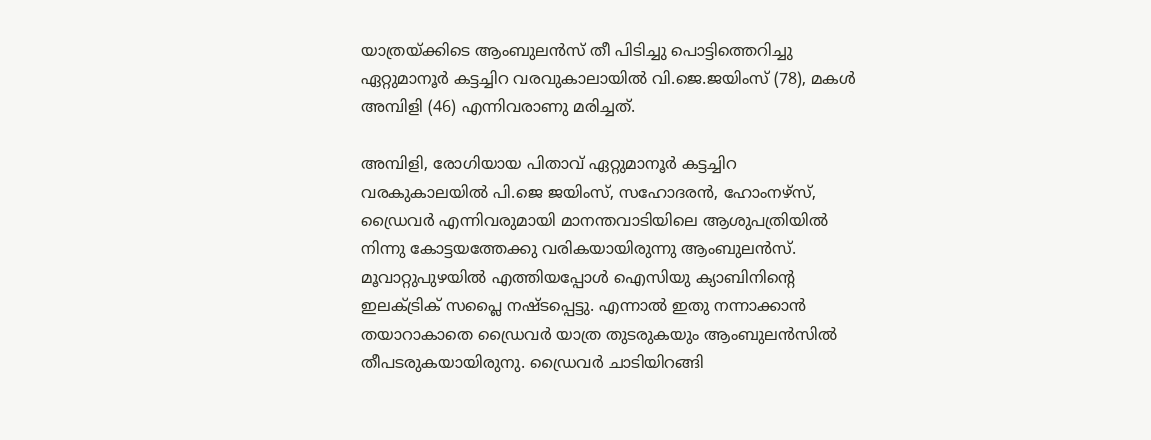യാത്രയ്ക്കിടെ ആംബുലന്‍സ് തീ പിടിച്ചു പൊട്ടിത്തെറിച്ചു ഏറ്റുമാനൂര്‍ കട്ടച്ചിറ വരവുകാലായില്‍ വി.ജെ.ജയിംസ് (78), മകള്‍ അമ്പിളി (46) എന്നിവരാണു മരിച്ചത്.

അമ്പിളി, രോഗിയായ പിതാവ് ഏറ്റുമാനൂര്‍ കട്ടച്ചിറ വരകുകാലയില്‍ പി.ജെ ജയിംസ്, സഹോദരന്‍, ഹോംനഴ്‌സ്, ഡ്രൈവര്‍ എന്നിവരുമായി മാനന്തവാടിയിലെ ആശുപത്രിയില്‍ നിന്നു കോട്ടയത്തേക്കു വരികയായിരുന്നു ആംബുലന്‍സ്. മൂവാറ്റുപുഴയില്‍ എത്തിയപ്പോള്‍ ഐസിയു ക്യാബിനിന്റെ ഇലക്‌ട്രിക് സപ്ലൈ നഷ്ടപ്പെട്ടു. എന്നാല്‍ ഇതു നന്നാക്കാന്‍ തയാറാകാതെ ഡ്രൈവര്‍ യാത്ര തുടരുകയും ആംബുലന്‍സില്‍ തീപടരുകയായിരുനു. ഡ്രൈവര്‍ ചാടിയിറങ്ങി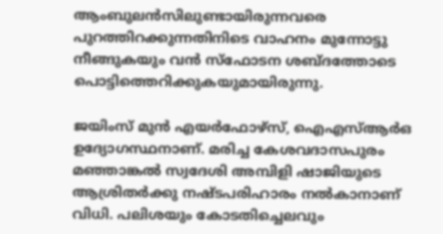ആംബുലന്‍സിലുണ്ടായിരുന്നവരെ പുറത്തിറക്കുന്നതിനിടെ വാഹനം മുന്നോട്ടു നീങ്ങുകയും വന്‍ സ്‌ഫോടന ശബ്ദത്തോടെ പൊട്ടിത്തെറിക്കുകയുമായിരുന്നു.

ജയിംസ് മുന്‍ എയര്‍ഫോഴ്‌സ്, ഐഎസ്‌ആര്‍ഒ ഉദ്യോഗസ്ഥനാണ്. മരിച്ച കേശവദാസപുരം മഞ്ഞാങ്കല്‍ സ്വദേശി അമ്പിളി ഷാജിയുടെ ആശ്രിതര്‍ക്കു നഷ്ടപരിഹാരം നല്‍കാനാണ് വിധി. പലിശയും കോടതിച്ചെലവും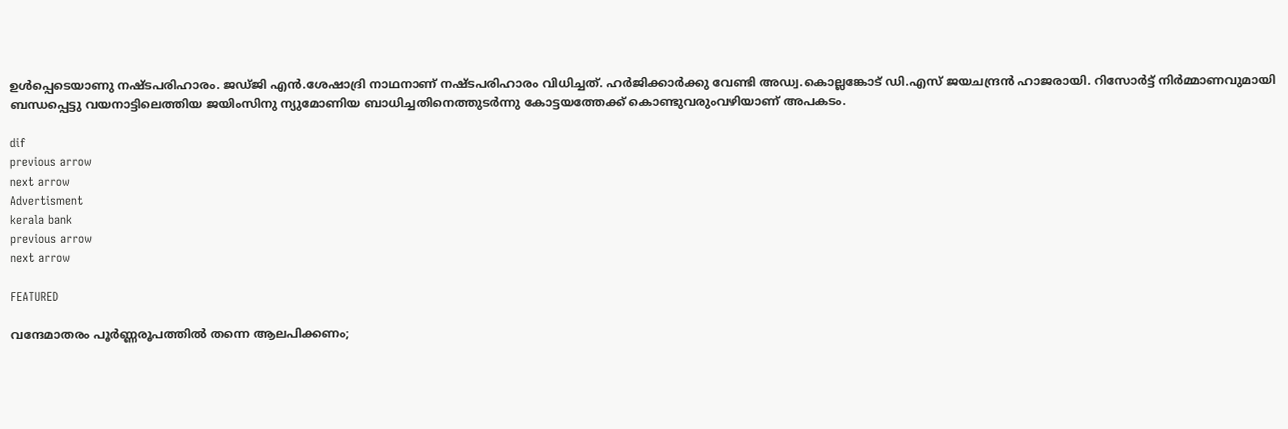ഉള്‍പ്പെടെയാണു നഷ്ടപരിഹാരം. ജഡ്ജി എന്‍.ശേഷാദ്രി നാഥനാണ് നഷ്ടപരിഹാരം വിധിച്ചത്. ഹര്‍ജിക്കാര്‍ക്കു വേണ്ടി അഡ്വ.കൊല്ലങ്കോട് ഡി.എസ് ജയചന്ദ്രന്‍ ഹാജരായി. റിസോര്‍ട്ട് നിര്‍മ്മാണവുമായി ബന്ധപ്പെട്ടു വയനാട്ടിലെത്തിയ ജയിംസിനു ന്യുമോണിയ ബാധിച്ചതിനെത്തുടര്‍ന്നു കോട്ടയത്തേക്ക് കൊണ്ടുവരുംവഴിയാണ് അപകടം.

dif
previous arrow
next arrow
Advertisment
kerala bank
previous arrow
next arrow

FEATURED

വന്ദേമാതരം പൂർണ്ണരൂപത്തിൽ തന്നെ ആലപിക്കണം;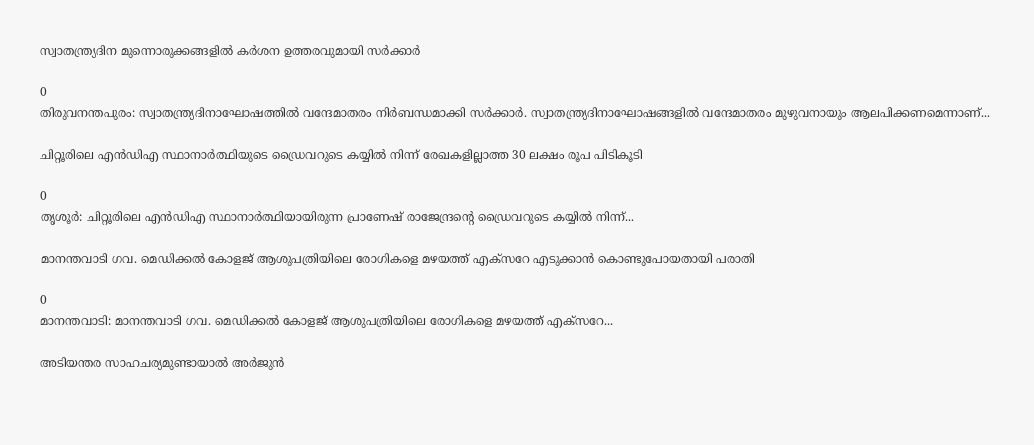സ്വാതന്ത്ര്യദിന മുന്നൊരുക്കങ്ങളിൽ കർശന ഉത്തരവുമായി സർക്കാർ

0
തിരുവനന്തപുരം: സ്വാതന്ത്ര്യദിനാഘോഷത്തിൽ വന്ദേമാതരം നിർബന്ധമാക്കി സർക്കാർ. സ്വാതന്ത്ര്യദിനാഘോഷങ്ങളിൽ വന്ദേമാതരം മുഴുവനായും ആലപിക്കണമെന്നാണ്...

ചിറ്റൂരിലെ എൻഡിഎ സ്ഥാനാർത്ഥിയുടെ ഡ്രൈവറുടെ കയ്യിൽ നിന്ന് രേഖകളില്ലാത്ത 30 ലക്ഷം രൂപ പിടികൂടി

0
തൃശൂർ: ചിറ്റൂരിലെ എൻഡിഎ സ്ഥാനാർത്ഥിയായിരുന്ന പ്രാണേഷ് രാജേന്ദ്രന്റെ ഡ്രൈവറുടെ കയ്യിൽ നിന്ന്...

മാനന്തവാടി ഗവ. മെഡിക്കൽ കോളജ് ആശുപത്രിയിലെ രോഗികളെ മഴയത്ത് എക്സറേ എടുക്കാൻ കൊണ്ടുപോയതായി പരാതി

0
മാനന്തവാടി: മാനന്തവാടി ഗവ. മെഡിക്കൽ കോളജ് ആശുപത്രിയിലെ രോഗികളെ മഴയത്ത് എക്സറേ...

അടിയന്തര സാഹചര്യമുണ്ടായാല്‍ അര്‍ജുന്‍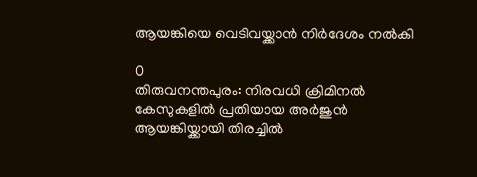ആയങ്കിയെ വെടിവയ്ക്കാൻ നിര്‍ദേശം നൽകി

0
തിരുവനന്തപുരം: നിരവധി ക്രിമിനല്‍ കേസുകളില്‍ പ്രതിയായ അര്‍ജുന്‍ ആയങ്കിയ്ക്കായി തിരച്ചില്‍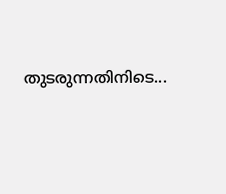തുടരുന്നതിനിടെ...